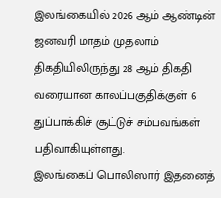இலங்கையில் 2026 ஆம் ஆண்டின் ஜனவரி மாதம் முதலாம் திகதியிலிருந்து 28 ஆம் திகதி வரையான காலப்பகுதிக்குள் 6 துப்பாக்கிச் சூட்டுச் சம்பவங்கள் பதிவாகியுள்ளது.
இலங்கைப் பொலிஸார் இதனைத்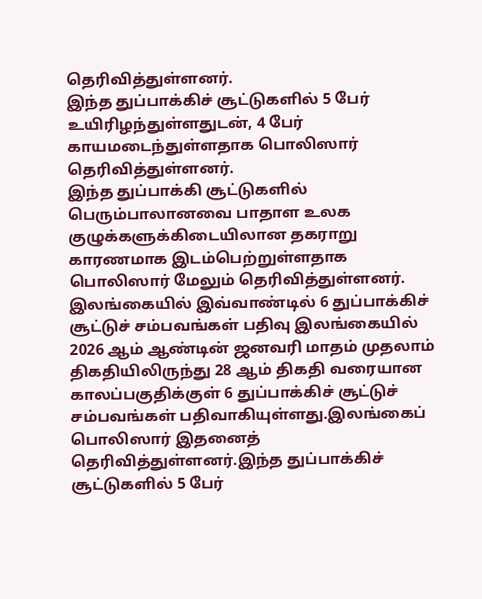தெரிவித்துள்ளனர்.
இந்த துப்பாக்கிச் சூட்டுகளில் 5 பேர் உயிரிழந்துள்ளதுடன், 4 பேர் காயமடைந்துள்ளதாக பொலிஸார் தெரிவித்துள்ளனர்.
இந்த துப்பாக்கி சூட்டுகளில் பெரும்பாலானவை பாதாள உலக குழுக்களுக்கிடையிலான தகராறு காரணமாக இடம்பெற்றுள்ளதாக பொலிஸார் மேலும் தெரிவித்துள்ளனர்.
இலங்கையில் இவ்வாண்டில் 6 துப்பாக்கிச் சூட்டுச் சம்பவங்கள் பதிவு இலங்கையில் 2026 ஆம் ஆண்டின் ஜனவரி மாதம் முதலாம் திகதியிலிருந்து 28 ஆம் திகதி வரையான காலப்பகுதிக்குள் 6 துப்பாக்கிச் சூட்டுச் சம்பவங்கள் பதிவாகியுள்ளது.இலங்கைப் பொலிஸார் இதனைத் தெரிவித்துள்ளனர்.இந்த துப்பாக்கிச் சூட்டுகளில் 5 பேர்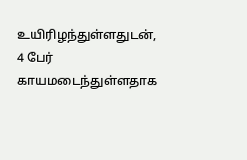உயிரிழந்துள்ளதுடன், 4 பேர் காயமடைந்துள்ளதாக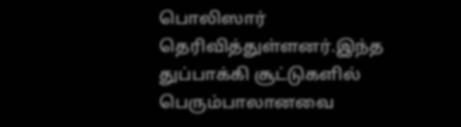பொலிஸார் தெரிவித்துள்ளனர்.இந்த துப்பாக்கி சூட்டுகளில் பெரும்பாலானவை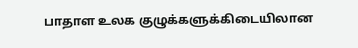பாதாள உலக குழுக்களுக்கிடையிலான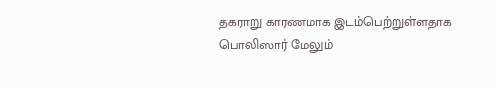தகராறு காரணமாக இடம்பெற்றுள்ளதாக பொலிஸார் மேலும்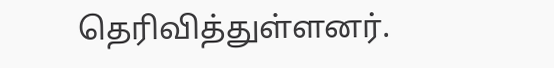தெரிவித்துள்ளனர்.